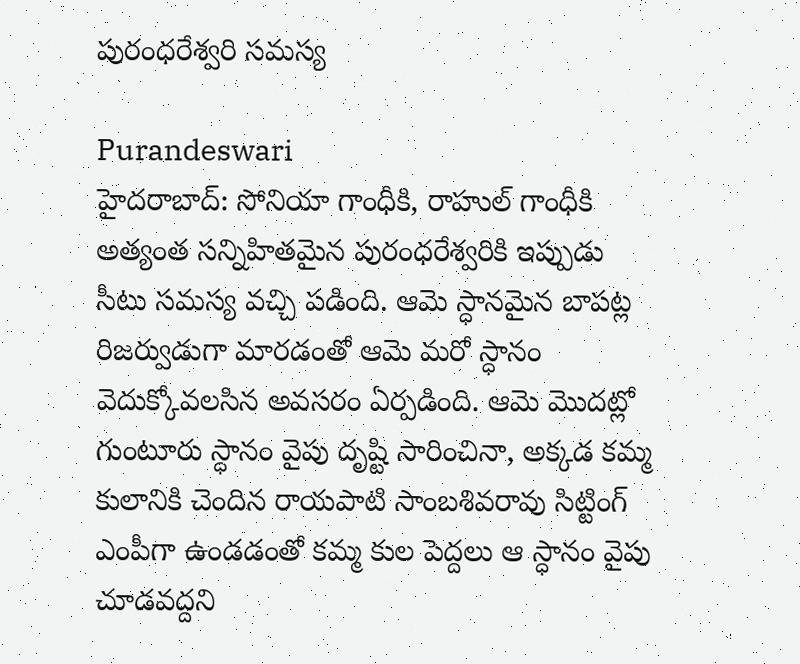పురంధరేశ్వరి సమస్య

Purandeswari
హైదరాబాద్: సోనియా గాంధీకి, రాహుల్ గాంధీకి అత్యంత సన్నిహితమైన పురంధరేశ్వరికి ఇప్పుడు సీటు సమస్య వచ్చి పడింది. ఆమె స్ధానమైన బాపట్ల రిజర్వుడుగా మారడంతో ఆమె మరో స్ధానం వెదుక్కోవలసిన అవసరం ఏర్పడింది. ఆమె మొదట్లో గుంటూరు స్ధానం వైపు దృష్టి సారించినా, అక్కడ కమ్మ కులానికి చెందిన రాయపాటి సాంబశివరావు సిట్టింగ్ ఎంపీగా ఉండడంతో కమ్మ కుల పెద్దలు ఆ స్ధానం వైపు చూడవద్దని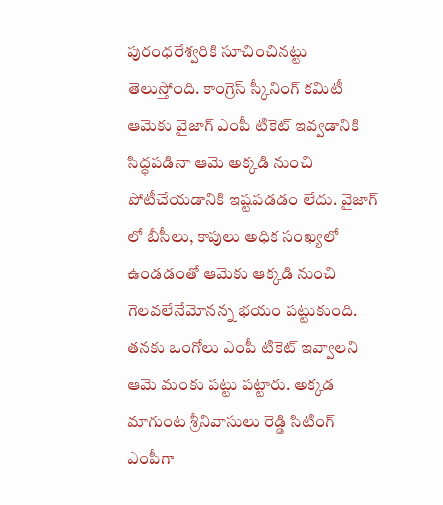పురంధరేశ్వరికి సూచించినట్టు తెలుస్తోంది. కాంగ్రెస్ స్కీనింగ్ కమిటీ ఆమెకు వైజాగ్ ఎంపీ టికెట్ ఇవ్వడానికి సిద్ధపడినా ఆమె అక్కడి నుంచి పోటీచేయడానికి ఇష్టపడడం లేదు. వైజాగ్ లో బీసీలు, కాపులు అధిక సంఖ్యలో ఉండడంతో ఆమెకు ఆక్కడి నుంచి గెలవలేనేమోనన్న భయం పట్టుకుంది. తనకు ఒంగోలు ఎంపీ టికెట్ ఇవ్వాలని ఆమె మంకు పట్టు పట్టారు. అక్కడ మాగుంట శ్రీనివాసులు రెడ్డి సిటింగ్ ఎంపీగా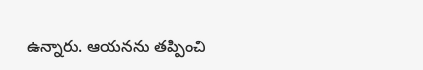ఉన్నారు. ఆయనను తప్పించి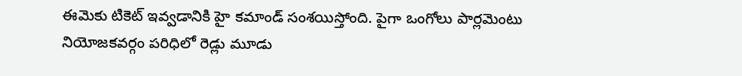ఈమెకు టికెట్ ఇవ్వడానికి హై కమాండ్ సంశయిస్తోంది. పైగా ఒంగోలు పార్లమెంటు నియోజకవర్గం పరిధిలో రెడ్లు మూడు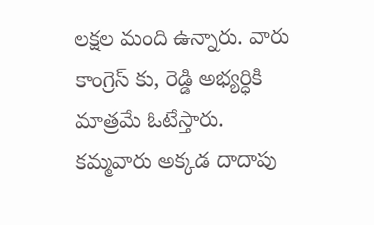లక్షల మంది ఉన్నారు. వారు కాంగ్రెస్ కు, రెడ్డి అభ్యర్ధికి మాత్రమే ఓటేస్తారు. కమ్మవారు అక్కడ దాదాపు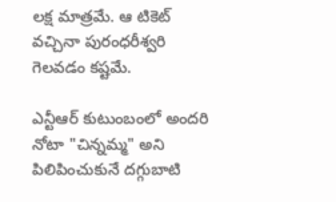లక్ష మాత్రమే. ఆ టికెట్ వచ్చినా పురంధరీశ్వరి గెలవడం కష్టమే.

ఎన్టీఆర్ కుటుంబంలో అందరి నోటా "చిన్నమ్మ" అని పిలిపించుకునే దగ్గుబాటి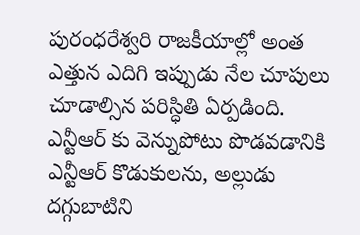పురంధరేశ్వరి రాజకీయాల్లో అంత ఎత్తున ఎదిగి ఇప్పుడు నేల చూపులు చూడాల్సిన పరిస్ధితి ఏర్పడింది. ఎన్టీఆర్ కు వెన్నుపోటు పొడవడానికి ఎన్టీఆర్ కొడుకులను, అల్లుడు దగ్గుబాటిని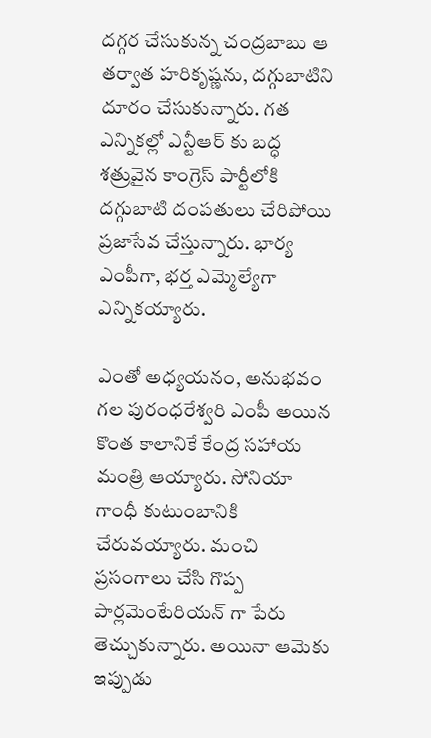దగ్గర చేసుకున్న చంద్రబాబు ఆ తర్వాత హరికృష్ణను, దగ్గుబాటిని దూరం చేసుకున్నారు. గత ఎన్నికల్లో ఎన్టీఆర్ కు బద్ధ శత్రువైన కాంగ్రెస్ పార్టీలోకి దగ్గుబాటి దంపతులు చేరిపోయి ప్రజాసేవ చేస్తున్నారు. భార్య ఎంపీగా, భర్త ఎమ్మెల్యేగా ఎన్నికయ్యారు.

ఎంతో అధ్యయనం, అనుభవం గల పురంధరేశ్వరి ఎంపీ అయిన కొంత కాలానికే కేంద్ర సహాయ మంత్రి ఆయ్యారు. సోనియా గాంధీ కుటుంబానికి చేరువయ్యారు. మంచి ప్రసంగాలు చేసి గొప్ప పార్లమెంటేరియన్ గా పేరు తెచ్చుకున్నారు. అయినా ఆమెకు ఇప్పుడు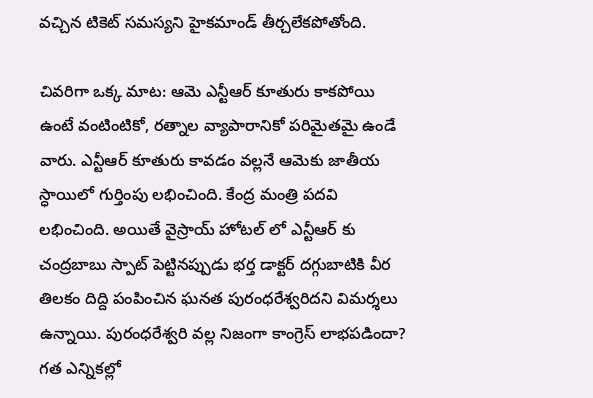వచ్చిన టికెట్ సమస్యని హైకమాండ్ తీర్చలేకపోతోంది.

చివరిగా ఒక్క మాట: ఆమె ఎన్టీఆర్ కూతురు కాకపోయి ఉంటే వంటింటికో, రత్నాల వ్యాపారానికో పరిమైతమై ఉండే వారు. ఎన్టీఆర్ కూతురు కావడం వల్లనే ఆమెకు జాతీయ స్ధాయిలో గుర్తింపు లభించింది. కేంద్ర మంత్రి పదవి లభించింది. అయితే వైస్రాయ్ హోటల్ లో ఎన్టీఆర్ కు చంద్రబాబు స్పాట్ పెట్టినప్పుడు భర్త డాక్టర్ దగ్గుబాటికి వీర తిలకం దిద్ది పంపించిన ఘనత పురంధరేశ్వరిదని విమర్శలు ఉన్నాయి. పురంధరేశ్వరి వల్ల నిజంగా కాంగ్రెస్ లాభపడిందా? గత ఎన్నికల్లో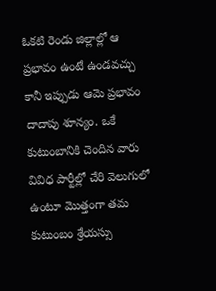ఓకటి రెండు జిల్లాల్లో ఆ ప్రభావం ఉంటే ఉండవచ్చు కానీ ఇప్పుడు ఆమె ప్రభావం దాదాపు శూన్యం. ఒకే కుటుంబానికి చెందిన వారు వివిధ పార్టీల్లో చేరి వెలుగులో ఉంటూ మొత్తంగా తమ కుటుంబం శ్రేయస్సు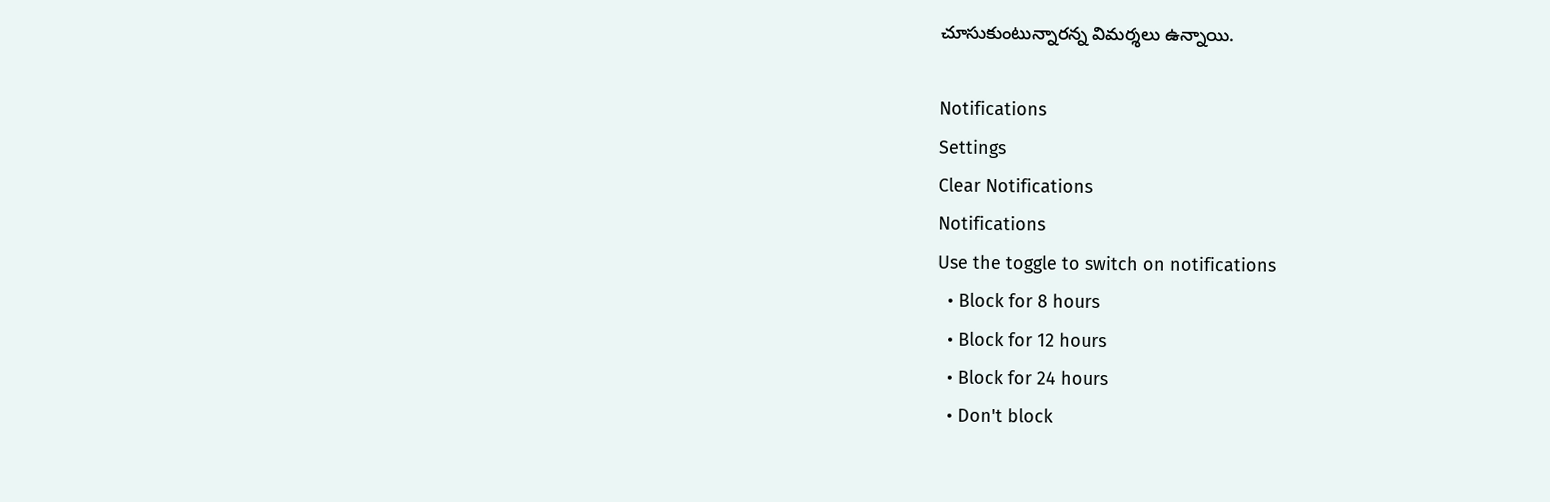చూసుకుంటున్నారన్న విమర్శలు ఉన్నాయి.

Notifications
Settings
Clear Notifications
Notifications
Use the toggle to switch on notifications
  • Block for 8 hours
  • Block for 12 hours
  • Block for 24 hours
  • Don't block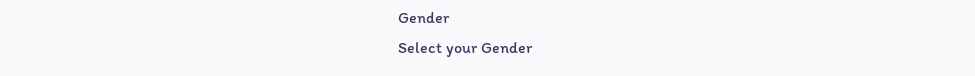Gender
Select your Gender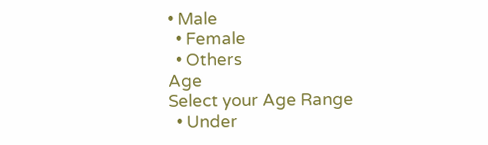• Male
  • Female
  • Others
Age
Select your Age Range
  • Under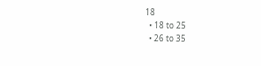18
  • 18 to 25
  • 26 to 35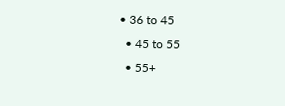• 36 to 45
  • 45 to 55
  • 55+